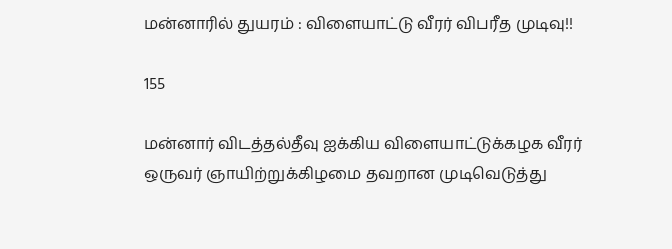மன்னாரில் துயரம் : விளையாட்டு வீரர் விபரீத முடிவு!!

155

மன்னார் விடத்தல்தீவு ஐக்கிய விளையாட்டுக்கழக வீரர் ஒருவர் ஞாயிற்றுக்கிழமை தவறான முடிவெடுத்து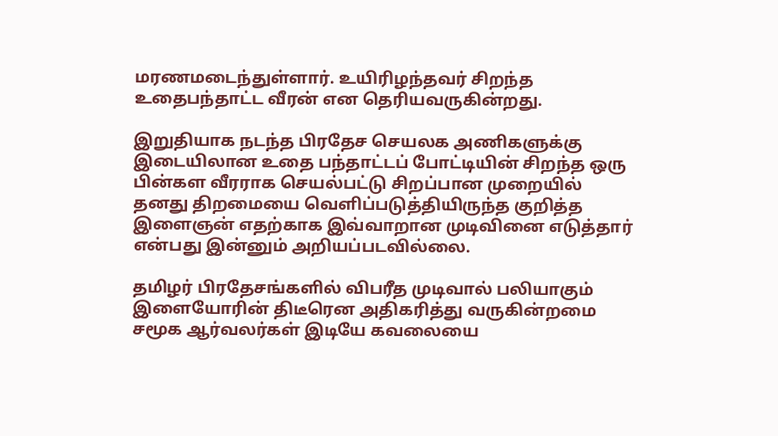மரணமடைந்துள்ளார். உயிரிழந்தவர் சிறந்த உதைபந்தாட்ட வீரன் என தெரியவருகின்றது.

இறுதியாக நடந்த பிரதேச செயலக அணிகளுக்கு இடையிலான உதை பந்தாட்டப் போட்டியின் சிறந்த ஒரு பின்கள வீரராக செயல்பட்டு சிறப்பான முறையில் தனது திறமையை வெளிப்படுத்தியிருந்த குறித்த இளைஞன் எதற்காக இவ்வாறான முடிவினை எடுத்தார் என்பது இன்னும் அறியப்படவில்லை.

தமிழர் பிரதேசங்களில் விபரீத முடிவால் பலியாகும் இளையோரின் திடீரென அதிகரித்து வருகின்றமை சமூக ஆர்வலர்கள் இடியே கவலையை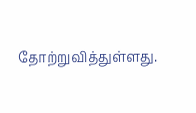தோற்றுவித்துள்ளது.